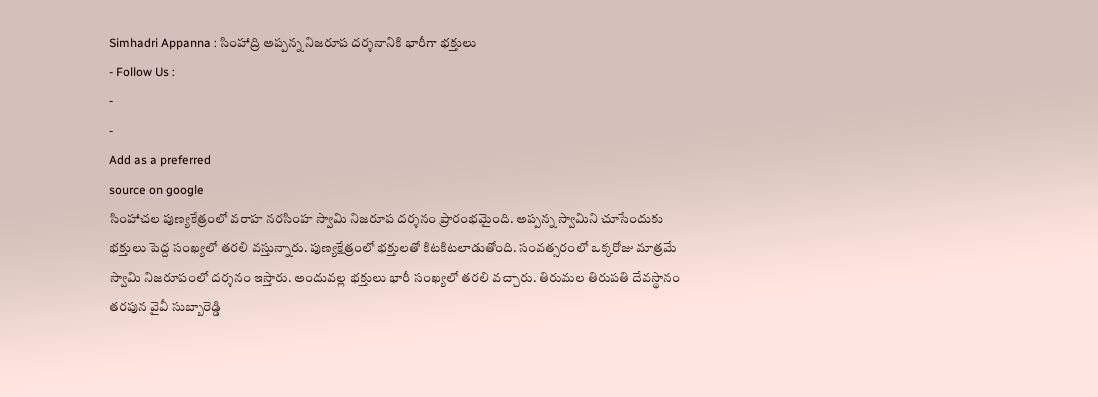Simhadri Appanna : సింహాద్రి అప్పన్న నిజరూప దర్శనానికి భారీగా భక్తులు
- Follow Us :
-
-
Add as a preferred
source on google
సింహాచల పుణ్యకేత్రంలో వరాహ నరసింహ స్వామి నిజరూప దర్శనం ప్రారంభమైంది. అప్పన్న స్వామిని చూసేందుకు భక్తులు పెద్ద సంఖ్యలో తరలి వస్తున్నారు. పుణ్యక్షేత్రంలో భక్తులతో కిటకిటలాడుతోంది. సంవత్సరంలో ఒక్కరోజు మాత్రమే స్వామి నిజరూపంలో దర్శనం ఇస్తారు. అందువల్ల భక్తులు భారీ సంఖ్యలో తరలి వచ్చారు. తిరుమల తిరుపతి దేవస్థానం తరపున వైవీ సుబ్బారెడ్డి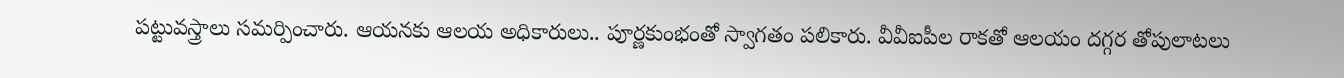పట్టువస్త్రాలు సమర్పించారు. ఆయనకు ఆలయ అధికారులు.. పూర్ణకుంభంతో స్వాగతం పలికారు. వీవీఐపీల రాకతో ఆలయం దగ్గర తోపులాటలు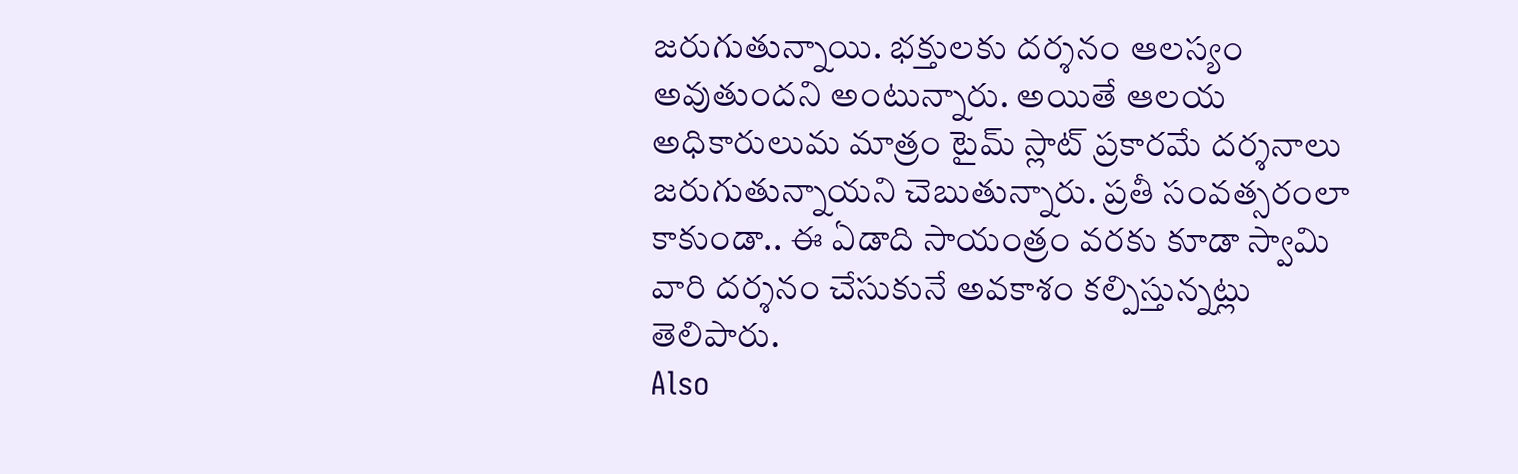జరుగుతున్నాయి. భక్తులకు దర్శనం ఆలస్యం అవుతుందని అంటున్నారు. అయితే ఆలయ అధికారులుమ మాత్రం టైమ్ స్లాట్ ప్రకారమే దర్శనాలు జరుగుతున్నాయని చెబుతున్నారు. ప్రతీ సంవత్సరంలా కాకుండా.. ఈ ఏడాది సాయంత్రం వరకు కూడా స్వామి వారి దర్శనం చేసుకునే అవకాశం కల్పిస్తున్నట్లు తెలిపారు.
Also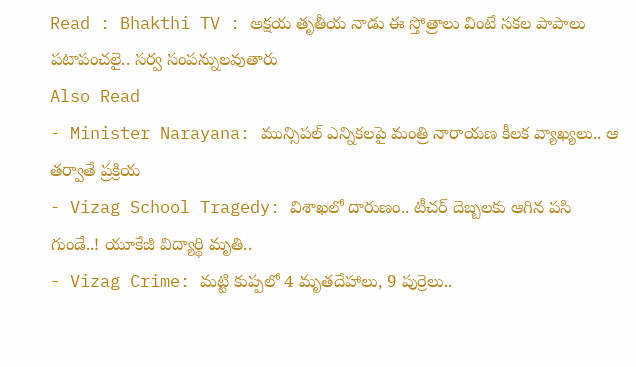Read : Bhakthi TV : అక్షయ తృతీయ నాడు ఈ స్తోత్రాలు వింటే సకల పాపాలు పటాపంచలై.. సర్వ సంపన్నులవుతారు
Also Read
- Minister Narayana: మున్సిపల్ ఎన్నికలపై మంత్రి నారాయణ కీలక వ్యాఖ్యలు.. ఆ తర్వాతే ప్రక్రియ
- Vizag School Tragedy: విశాఖలో దారుణం.. టీచర్ దెబ్బలకు ఆగిన పసి గుండే..! యూకేజీ విద్యార్థి మృతి..
- Vizag Crime: మట్టి కుప్పలో 4 మృతదేహాలు, 9 పుర్రెలు..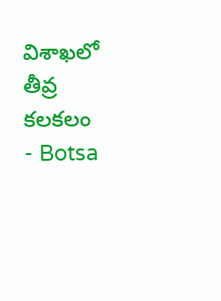విశాఖలో తీవ్ర కలకలం
- Botsa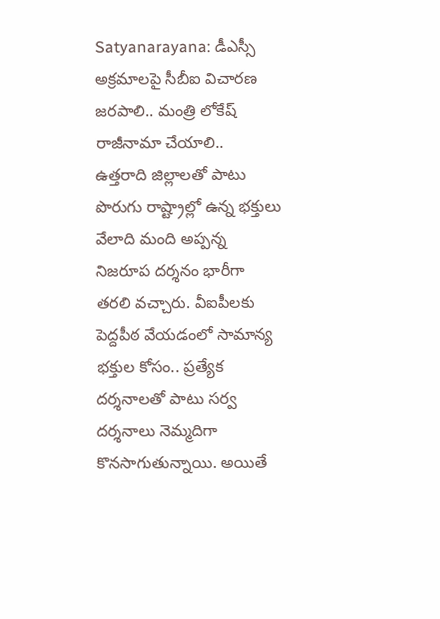Satyanarayana: డీఎస్సీ అక్రమాలపై సీబీఐ విచారణ జరపాలి.. మంత్రి లోకేష్ రాజీనామా చేయాలి..
ఉత్తరాది జిల్లాలతో పాటు పొరుగు రాష్ట్రాల్లో ఉన్న భక్తులు వేలాది మంది అప్పన్న నిజరూప దర్శనం భారీగా తరలి వచ్చారు. వీఐపీలకు పెద్దపీఠ వేయడంలో సామాన్య భక్తుల కోసం.. ప్రత్యేక దర్శనాలతో పాటు సర్వ దర్శనాలు నెమ్మదిగా కొనసాగుతున్నాయి. అయితే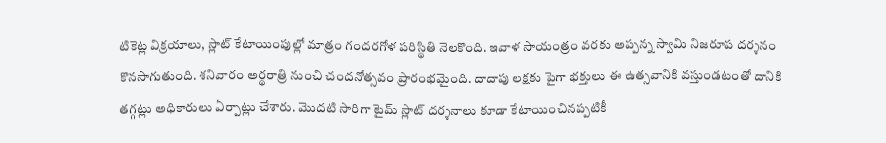టికెట్ల విక్రయాలు, స్లాట్ కేటాయింపుల్లో మాత్రం గందరగోళ పరిస్థితి నెలకొంది. ఇవాళ సాయంత్రం వరకు అప్పన్న స్వామి నిజరూప దర్శనం కొనసాగుతుంది. శనివారం అర్థరాత్రి నుంచి చందనోత్సవం ప్రారంభమైంది. దాదాపు లక్షకు పైగా భక్తులు ఈ ఉత్సవానికి వస్తుండటంతో దానికి తగ్గట్లు అధికారులు ఏర్పాట్లు చేశారు. మొదటి సారిగా టైమ్ స్లాట్ దర్శనాలు కూడా కేటాయించినప్పటికీ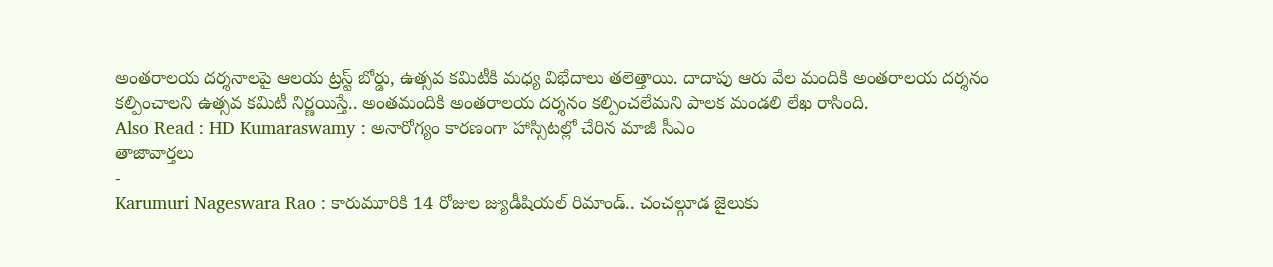అంతరాలయ దర్శనాలపై ఆలయ ట్రస్ట్ బోర్డు, ఉత్సవ కమిటీకి మధ్య విభేదాలు తలెత్తాయి. దాదాపు ఆరు వేల మందికి అంతరాలయ దర్శనం కల్పించాలని ఉత్సవ కమిటీ నిర్ణయిస్తే.. అంతమందికి అంతరాలయ దర్శనం కల్పించలేమని పాలక మండలి లేఖ రాసింది.
Also Read : HD Kumaraswamy : అనారోగ్యం కారణంగా హాస్సిటల్లో చేరిన మాజీ సీఎం
తాజావార్తలు
-
Karumuri Nageswara Rao : కారుమూరికి 14 రోజుల జ్యుడీషియల్ రిమాండ్.. చంచల్గూడ జైలుకు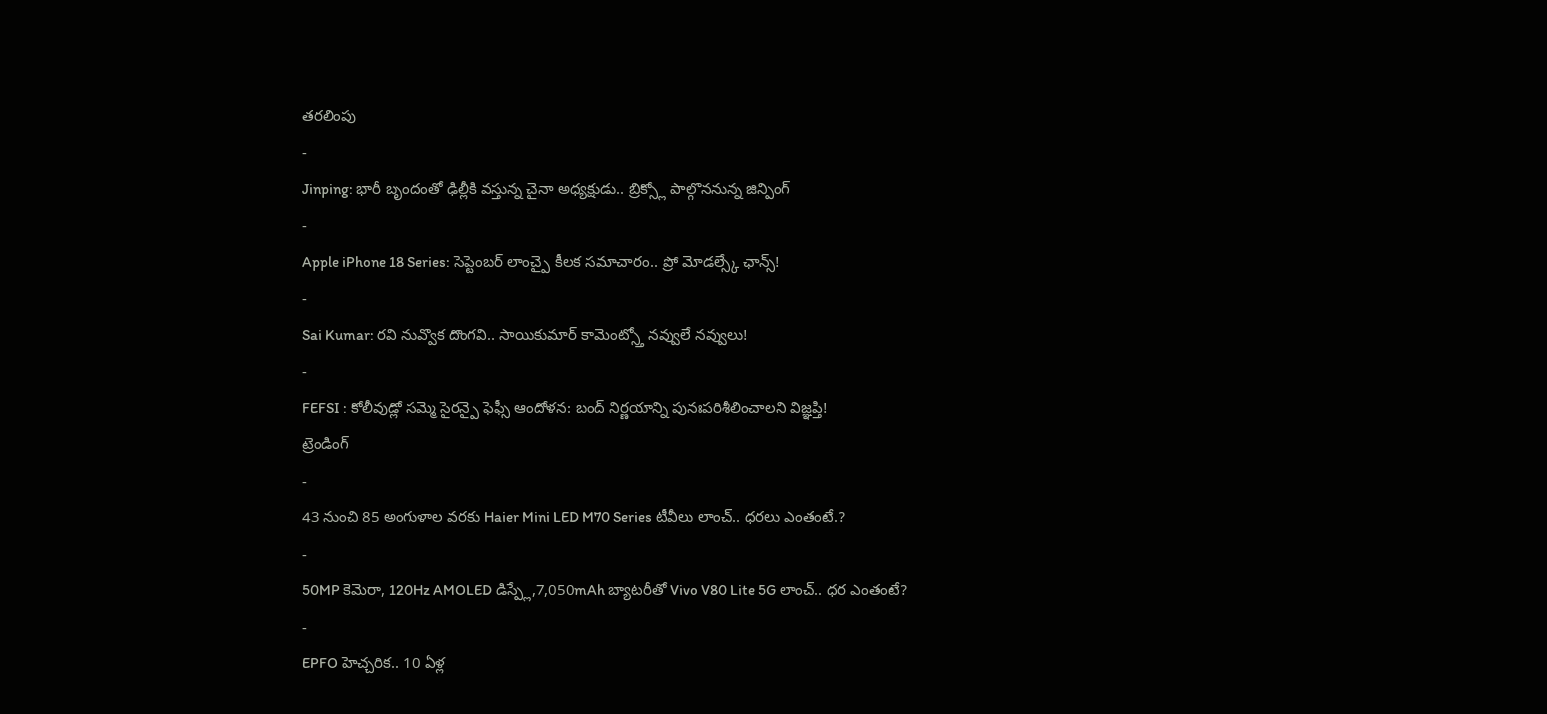తరలింపు
-
Jinping: భారీ బృందంతో ఢిల్లీకి వస్తున్న చైనా అధ్యక్షుడు.. బ్రిక్స్లో పాల్గొననున్న జిన్పింగ్
-
Apple iPhone 18 Series: సెప్టెంబర్ లాంచ్పై కీలక సమాచారం.. ప్రో మోడల్స్కే ఛాన్స్!
-
Sai Kumar: రవి నువ్వొక దొంగవి.. సాయికుమార్ కామెంట్స్తో నవ్వులే నవ్వులు!
-
FEFSI : కోలీవుడ్లో సమ్మె సైరన్పై ఫెఫ్సీ ఆందోళన: బంద్ నిర్ణయాన్ని పునఃపరిశీలించాలని విజ్ఞప్తి!
ట్రెండింగ్
-
43 నుంచి 85 అంగుళాల వరకు Haier Mini LED M70 Series టీవీలు లాంచ్.. ధరలు ఎంతంటే.?
-
50MP కెమెరా, 120Hz AMOLED డిస్ప్లే,7,050mAh బ్యాటరీతో Vivo V80 Lite 5G లాంచ్.. ధర ఎంతంటే?
-
EPFO హెచ్చరిక.. 10 ఏళ్ల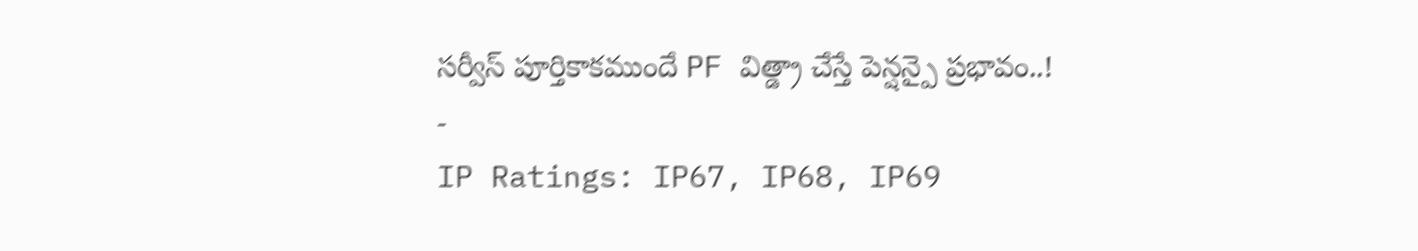సర్వీస్ పూర్తికాకముందే PF విత్డ్రా చేస్తే పెన్షన్పై ప్రభావం..!
-
IP Ratings: IP67, IP68, IP69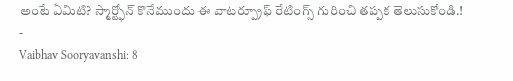అంటే ఏమిటి? స్మార్ట్ఫోన్ కొనేముందు ఈ వాటర్ప్రూఫ్ రేటింగ్స్ గురించి తప్పక తెలుసుకోండి.!
-
Vaibhav Sooryavanshi: 8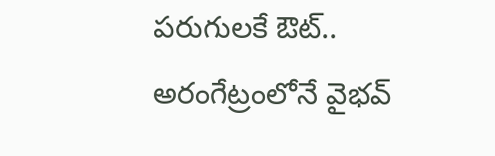పరుగులకే ఔట్.. అరంగేట్రంలోనే వైభవ్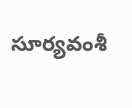సూర్యవంశీ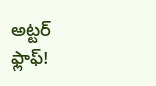అట్టర్ ఫ్లాఫ్!